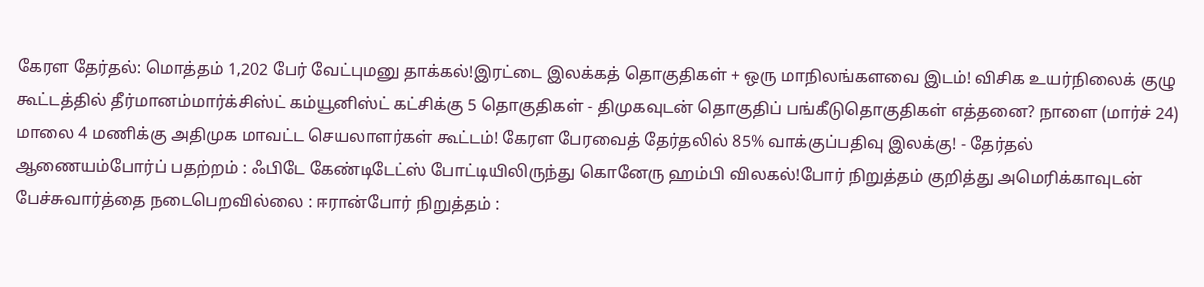கேரள தேர்தல்: மொத்தம் 1,202 பேர் வேட்புமனு தாக்கல்!இரட்டை இலக்கத் தொகுதிகள் + ஒரு மாநிலங்களவை இடம்! விசிக உயர்நிலைக் குழு கூட்டத்தில் தீர்மானம்மார்க்சிஸ்ட் கம்யூனிஸ்ட் கட்சிக்கு 5 தொகுதிகள் - திமுகவுடன் தொகுதிப் பங்கீடுதொகுதிகள் எத்தனை? நாளை (மார்ச் 24) மாலை 4 மணிக்கு அதிமுக மாவட்ட செயலாளர்கள் கூட்டம்! கேரள பேரவைத் தேர்தலில் 85% வாக்குப்பதிவு இலக்கு! - தேர்தல் ஆணையம்போர்ப் பதற்றம் : ஃபிடே கேண்டிடேட்ஸ் போட்டியிலிருந்து கொனேரு ஹம்பி விலகல்!போர் நிறுத்தம் குறித்து அமெரிக்காவுடன் பேச்சுவார்த்தை நடைபெறவில்லை : ஈரான்போர் நிறுத்தம் :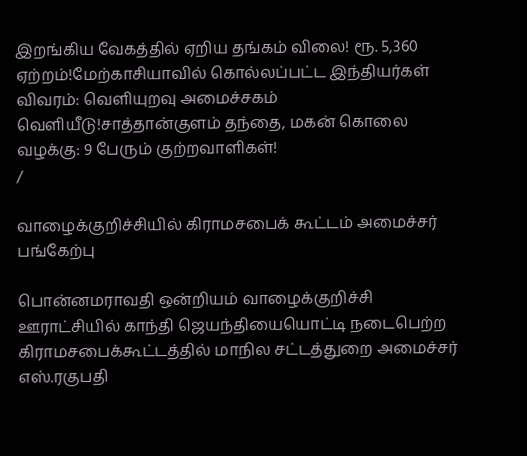இறங்கிய வேகத்தில் ஏறிய தங்கம் விலை! ரூ. 5,360 ஏற்றம்!மேற்காசியாவில் கொல்லப்பட்ட இந்தியர்கள் விவரம்: வெளியுறவு அமைச்சகம் வெளியீடு!சாத்தான்குளம் தந்தை, மகன் கொலை வழக்கு: 9 பேரும் குற்றவாளிகள்!
/

வாழைக்குறிச்சியில் கிராமசபைக் கூட்டம் அமைச்சர் பங்கேற்பு

பொன்னமராவதி ஒன்றியம் வாழைக்குறிச்சி ஊராட்சியில் காந்தி ஜெயந்தியையொட்டி நடைபெற்ற கிராமசபைக்கூட்டத்தில் மாநில சட்டத்துறை அமைச்சர் எஸ்.ரகுபதி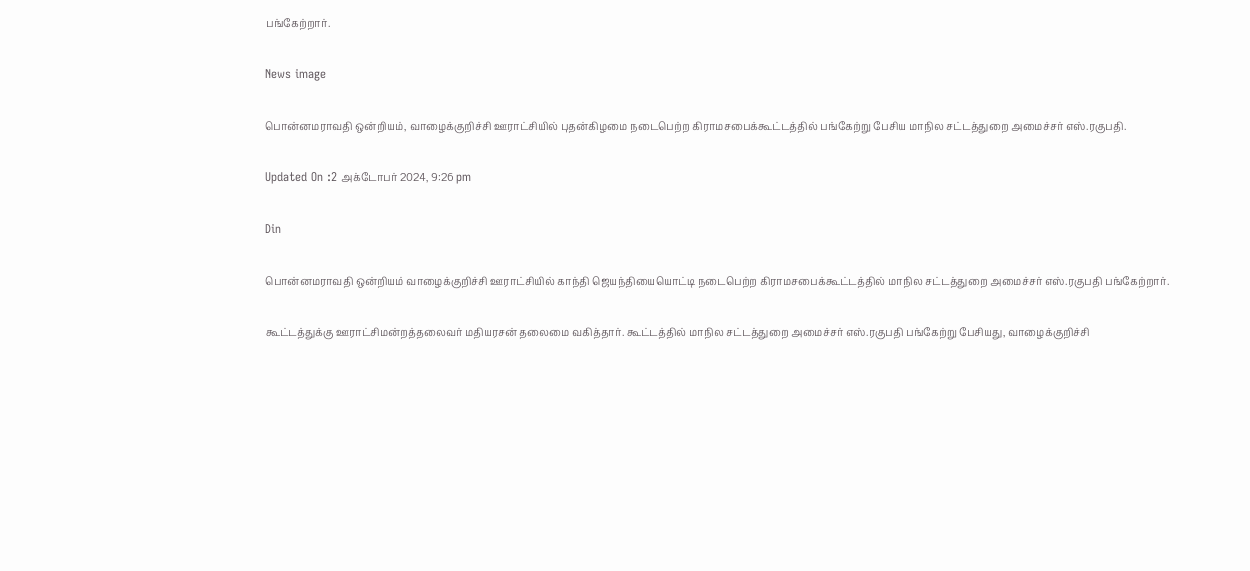பங்கேற்றார்.

News image

பொன்னமராவதி ஒன்றியம், வாழைக்குறிச்சி ஊராட்சியில் புதன்கிழமை நடைபெற்ற கிராமசபைக்கூட்டத்தில் பங்கேற்று பேசிய மாநில சட்டத்துறை அமைச்சர் எஸ்.ரகுபதி.

Updated On :2 அக்டோபர் 2024, 9:26 pm

Din

பொன்னமராவதி ஒன்றியம் வாழைக்குறிச்சி ஊராட்சியில் காந்தி ஜெயந்தியையொட்டி நடைபெற்ற கிராமசபைக்கூட்டத்தில் மாநில சட்டத்துறை அமைச்சர் எஸ்.ரகுபதி பங்கேற்றார்.

கூட்டத்துக்கு ஊராட்சிமன்றத்தலைவர் மதியரசன் தலைமை வகித்தார். கூட்டத்தில் மாநில சட்டத்துறை அமைச்சர் எஸ்.ரகுபதி பங்கேற்று பேசியது, வாழைக்குறிச்சி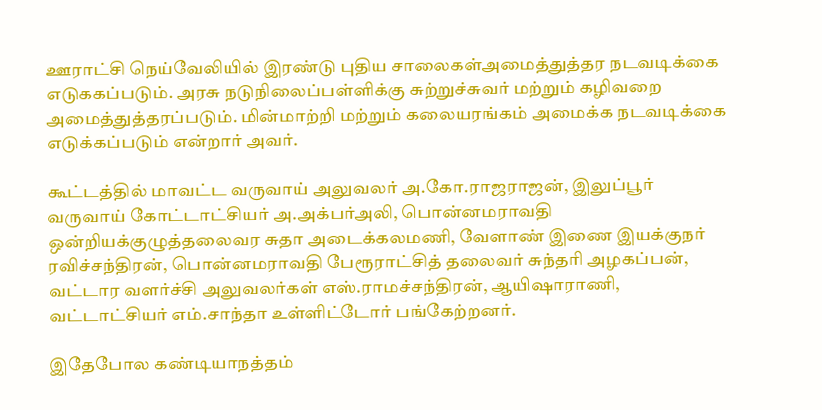ஊராட்சி நெய்வேலியில் இரண்டு புதிய சாலைகள்அமைத்துத்தர நடவடிக்கை எடுககப்படும். அரசு நடுநிலைப்பள்ளிக்கு சுற்றுச்சுவர் மற்றும் கழிவறை அமைத்துத்தரப்படும். மின்மாற்றி மற்றும் கலையரங்கம் அமைக்க நடவடிக்கை எடுக்கப்படும் என்றார் அவர்.

கூட்டத்தில் மாவட்ட வருவாய் அலுவலர் அ.கோ.ராஜராஜன், இலுப்பூர் வருவாய் கோட்டாட்சியர் அ.அக்பர்அலி, பொன்னமராவதி ஒன்றியக்குழுத்தலைவர சுதா அடைக்கலமணி, வேளாண் இணை இயக்குநர் ரவிச்சந்திரன், பொன்னமராவதி பேரூராட்சித் தலைவர் சுந்தரி அழகப்பன், வட்டார வளர்ச்சி அலுவலர்கள் எஸ்.ராமச்சந்திரன், ஆயிஷாராணி, வட்டாட்சியர் எம்.சாந்தா உள்ளிட்டோர் பங்கேற்றனர்.

இதேபோல கண்டியாநத்தம்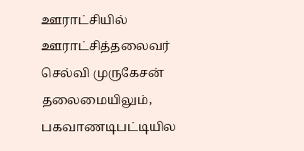ஊராட்சியில் ஊராட்சித்தலைவர் செல்வி முருகேசன் தலைமையிலும், பகவாணடிபட்டியில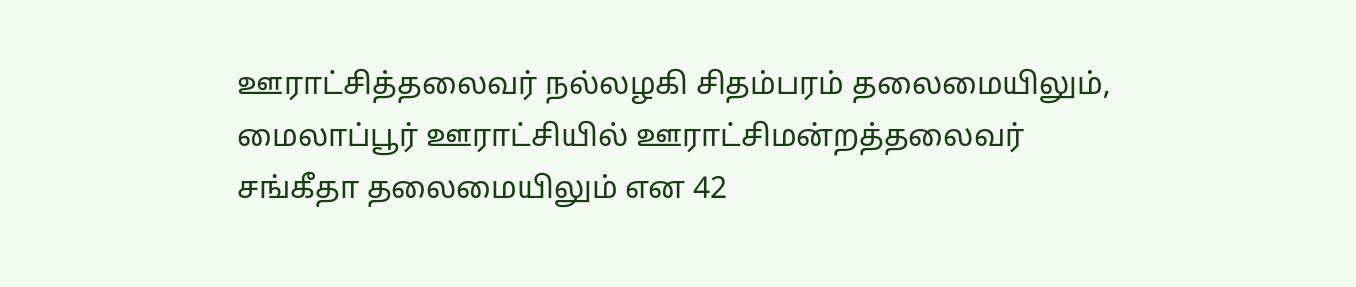ஊராட்சித்தலைவர் நல்லழகி சிதம்பரம் தலைமையிலும், மைலாப்பூர் ஊராட்சியில் ஊராட்சிமன்றத்தலைவர் சங்கீதா தலைமையிலும் என 42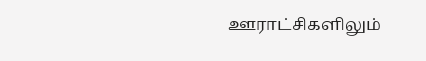ஊராட்சிகளிலும்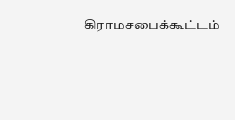கிராமசபைக்கூட்டம்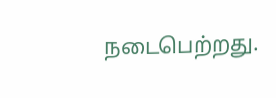நடைபெற்றது.